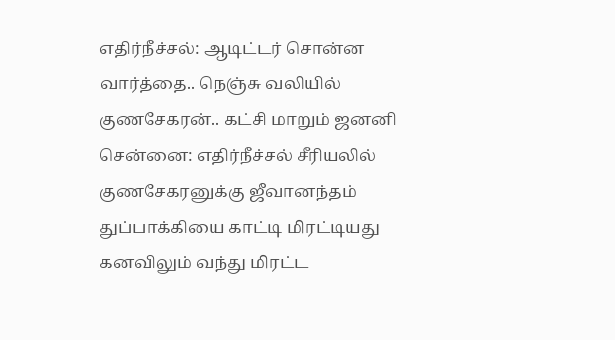எதிர்நீச்சல்: ஆடிட்டர் சொன்ன வார்த்தை.. நெஞ்சு வலியில் குணசேகரன்.. கட்சி மாறும் ஜனனி
சென்னை: எதிர்நீச்சல் சீரியலில் குணசேகரனுக்கு ஜீவானந்தம் துப்பாக்கியை காட்டி மிரட்டியது கனவிலும் வந்து மிரட்ட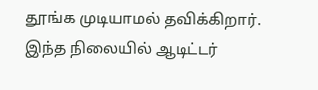தூங்க முடியாமல் தவிக்கிறார்.
இந்த நிலையில் ஆடிட்டர்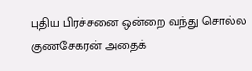புதிய பிரச்சனை ஒன்றை வந்து சொல்ல குணசேகரன் அதைக்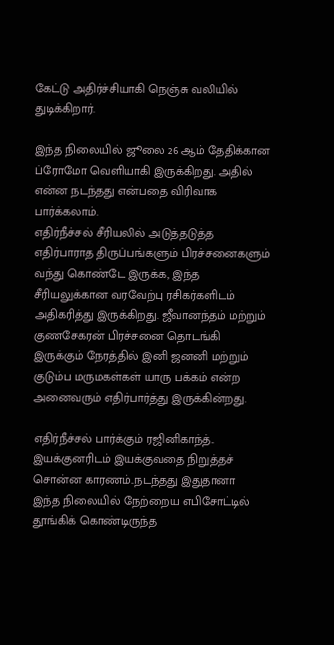கேட்டு அதிர்ச்சியாகி நெஞ்சு வலியில் துடிக்கிறார்.

இந்த நிலையில் ஜூலை 26 ஆம் தேதிக்கான ப்ரோமோ வெளியாகி இருக்கிறது. அதில் என்ன நடந்தது என்பதை விரிவாக பார்க்கலாம்.
எதிர்நீச்சல் சீரியலில் அடுத்தடுத்த எதிர்பாராத திருப்பங்களும் பிரச்சனைகளும் வந்து கொண்டே இருக்க, இந்த சீரியலுக்கான வரவேற்பு ரசிகர்களிடம் அதிகரித்து இருக்கிறது. ஜீவானந்தம் மற்றும் குணசேகரன் பிரச்சனை தொடங்கி இருக்கும் நேரத்தில் இனி ஜனனி மற்றும் குடும்ப மருமகள்கள் யாரு பக்கம் என்ற அனைவரும் எதிர்பார்த்து இருக்கின்றது.

எதிர்நீச்சல் பார்க்கும் ரஜினிகாந்த்.. இயக்குனரிடம் இயக்குவதை நிறுத்தச் சொன்ன காரணம்..நடந்தது இதுதானா
இந்த நிலையில் நேற்றைய எபிசோட்டில் தூங்கிக் கொண்டிருந்த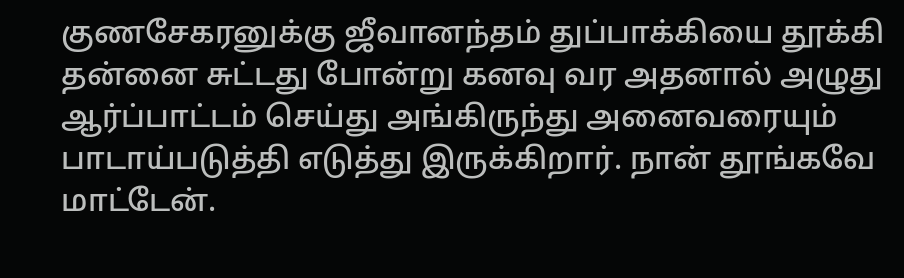குணசேகரனுக்கு ஜீவானந்தம் துப்பாக்கியை தூக்கி தன்னை சுட்டது போன்று கனவு வர அதனால் அழுது ஆர்ப்பாட்டம் செய்து அங்கிருந்து அனைவரையும் பாடாய்படுத்தி எடுத்து இருக்கிறார். நான் தூங்கவே மாட்டேன்.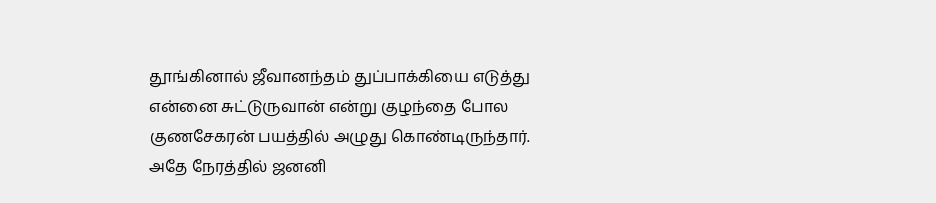தூங்கினால் ஜீவானந்தம் துப்பாக்கியை எடுத்து என்னை சுட்டுருவான் என்று குழந்தை போல குணசேகரன் பயத்தில் அழுது கொண்டிருந்தார்.
அதே நேரத்தில் ஜனனி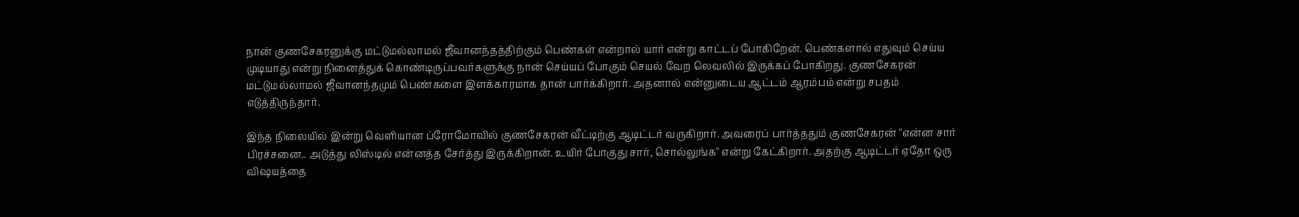நான் குணசேகரனுக்கு மட்டுமல்லாமல் ஜீவானந்தத்திற்கும் பெண்கள் என்றால் யார் என்று காட்டப் போகிறேன். பெண்களால் எதுவும் செய்ய முடியாது என்று நினைத்துக் கொண்டிருப்பவர்களுக்கு நான் செய்யப் போகும் செயல் வேற லெவலில் இருக்கப் போகிறது. குணசேகரன் மட்டுமல்லாமல் ஜீவானந்தமும் பெண்களை இளக்காரமாக தான் பார்க்கிறார். அதனால் என்னுடைய ஆட்டம் ஆரம்பம் என்று சபதம் எடுத்திருந்தார்.

இந்த நிலையில் இன்று வெளியான ப்ரோமோவில் குணசேகரன் வீட்டிற்கு ஆடிட்டர் வருகிறார். அவரைப் பார்த்ததும் குணசேகரன் "என்ன சார் பிரச்சனை.. அடுத்து லிஸ்டில் என்னத்த சேர்த்து இருக்கிறான். உயிர் போகுது சார், சொல்லுங்க" என்று கேட்கிறார். அதற்கு ஆடிட்டர் ஏதோ ஒரு விஷயத்தை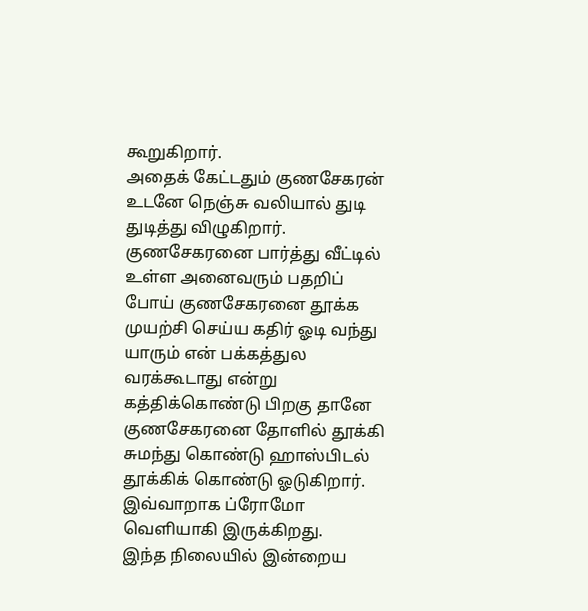கூறுகிறார்.
அதைக் கேட்டதும் குணசேகரன் உடனே நெஞ்சு வலியால் துடி துடித்து விழுகிறார். குணசேகரனை பார்த்து வீட்டில் உள்ள அனைவரும் பதறிப் போய் குணசேகரனை தூக்க முயற்சி செய்ய கதிர் ஓடி வந்து யாரும் என் பக்கத்துல வரக்கூடாது என்று கத்திக்கொண்டு பிறகு தானே குணசேகரனை தோளில் தூக்கி சுமந்து கொண்டு ஹாஸ்பிடல் தூக்கிக் கொண்டு ஓடுகிறார். இவ்வாறாக ப்ரோமோ வெளியாகி இருக்கிறது.
இந்த நிலையில் இன்றைய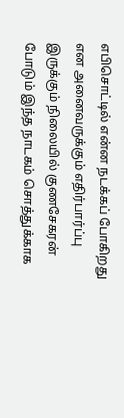எபிசொட்டில் என்ன நடக்கப் போகிறது என அனைவருக்கும் எதிர்பார்ப்பு இருக்கும் நிலையில் குணசேகரன் போடும் இந்த நாடகம் சொத்துக்காக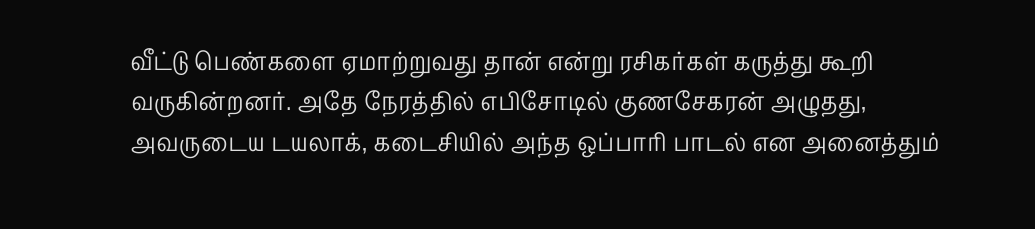வீட்டு பெண்களை ஏமாற்றுவது தான் என்று ரசிகர்கள் கருத்து கூறி வருகின்றனர். அதே நேரத்தில் எபிசோடில் குணசேகரன் அழுதது, அவருடைய டயலாக், கடைசியில் அந்த ஒப்பாரி பாடல் என அனைத்தும்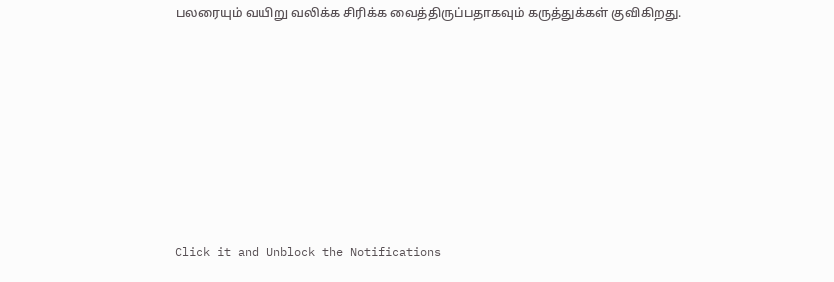பலரையும் வயிறு வலிக்க சிரிக்க வைத்திருப்பதாகவும் கருத்துக்கள் குவிகிறது.












Click it and Unblock the Notifications